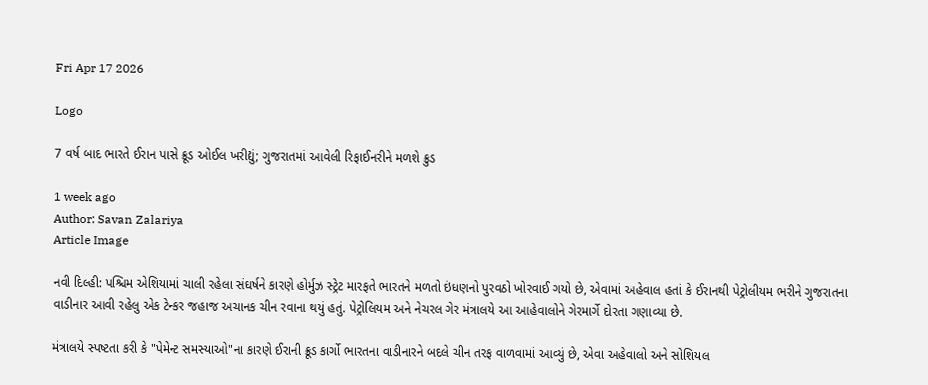Fri Apr 17 2026

Logo

7 વર્ષ બાદ ભારતે ઈરાન પાસે ક્રૂડ ઓઈલ ખરીદ્યું; ગુજરાતમાં આવેલી રિફાઈનરીને મળશે ક્રુડ

1 week ago
Author: Savan Zalariya
Article Image

નવી દિલ્હી: પશ્ચિમ એશિયામાં ચાલી રહેલા સંઘર્ષને કારણે હોર્મુઝ સ્ટ્રેટ મારફતે ભારતને મળતો ઇંધણનો પુરવઠો ખોરવાઈ ગયો છે, એવામાં અહેવાલ હતાં કે ઈરાનથી પેટ્રોલીયમ ભરીને ગુજરાતના વાડીનાર આવી રહેલુ એક ટેન્કર જહાજ અચાનક ચીન રવાના થયું હતું. પેટ્રોલિયમ અને નેચરલ ગેર મંત્રાલયે આ આહેવાલોને ગેરમાર્ગે દોરતા ગણાવ્યા છે.

મંત્રાલયે સ્પષ્ટતા કરી કે "પેમેન્ટ સમસ્યાઓ"ના કારણે ઈરાની ક્રૂડ કાર્ગો ભારતના વાડીનારને બદલે ચીન તરફ વાળવામાં આવ્યું છે, એવા અહેવાલો અને સોશિયલ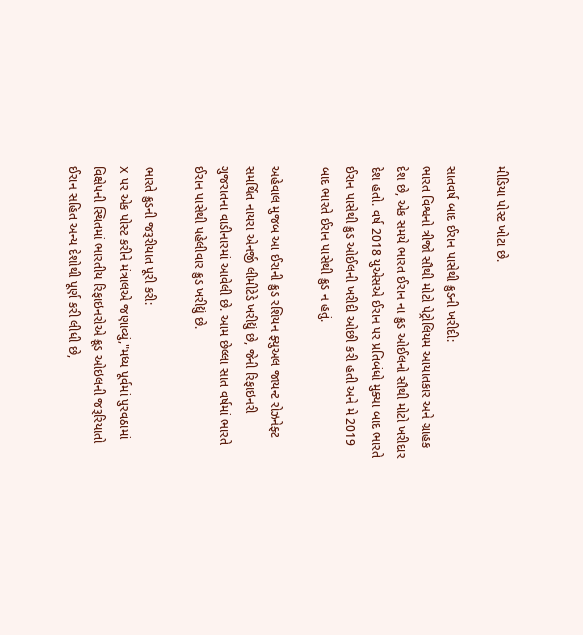મીડિયા પોસ્ટ ખોટા છે.

સાતવર્ષ બાદ ઈરાન પાસેથી ક્રુડની ખરીદી:
ભારત વિશ્વનો ત્રીજો સૌથી મોટો પેટ્રોલિયમ આયાતકાર અને ગ્રાહક દેશ છે, એક સમયે ભારત ઈરાન ના ક્રુડ ઓઈલનો સૌથી મોટો ખરીદાર દેશ હતો. વર્ષ 2018 યુએસએ ઈરાન પર પ્રતિબંધો મુક્યા બાદ ભારતે ઈરાન પાસેથી ક્રુડ ઓઈલની ખરીદી ઓછી કરી હતી અને મે 2019 બાદ ભારતે ઈરાન પાસેથી ક્રુડ ન હતું.

અહેવાલ મુજબ આ ઈરાની ક્રુડ રશિયન ફ્યુઅલ જાયન્ટ રોઝનેફ્ટ સમર્થિત નાયરા એનર્જી લીમીટેડે ખરીદ્યું છે, જેની રિફાઇનરી ગુજરાતના વાડીનારમાં આવેલી છે. આમ છેલ્લા સાત વર્ષમાં ભારતે ઈરાન પાસેથી પહેલીવાર ક્રુડ ખરીદ્યું છે.

ભારતે ક્રુડની જરૂરીયાત પૂરી કરી:
X પર એક પોસ્ટ કરીને મંત્રાલએ જણાવ્યું,"મધ્ય પૂર્વમાં પુરવઠામાં વિક્ષેપની સ્થિતમાં ભારતીય રિફાઇનરોએ ક્રૂડ ઓઇલની જરૂરિયાતો ઈરાન સહિત અન્ય દેશોથી પૂર્ણ કરી લીધી છે,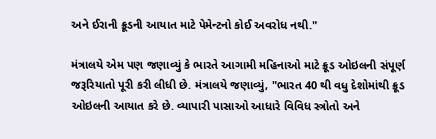અને ઈરાની ક્રૂડની આયાત માટે પેમેન્ટનો કોઈ અવરોધ નથી."

મંત્રાલયે એમ પણ જણાવ્યું કે ભારતે આગામી મહિનાઓ માટે ક્રૂડ ઓઇલની સંપૂર્ણ જરૂરિયાતો પૂરી કરી લીધી છે. મંત્રાલયે જણાવ્યું, "ભારત 40 થી વધુ દેશોમાંથી ક્રૂડ ઓઇલની આયાત કરે છે. વ્યાપારી પાસાઓ આધારે વિવિધ સ્ત્રોતો અને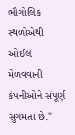ભૌગોલિક સ્થળોએથી ઓઈલ મેળવવાની કંપનીઓને સંપૂર્ણ સુગમતા છે."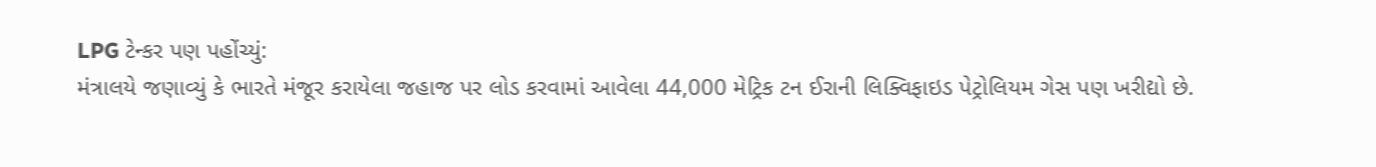LPG ટેન્કર પણ પહોંચ્યું:
મંત્રાલયે જણાવ્યું કે ભારતે મંજૂર કરાયેલા જહાજ પર લોડ કરવામાં આવેલા 44,000 મેટ્રિક ટન ઈરાની લિક્વિફાઇડ પેટ્રોલિયમ ગેસ પણ ખરીદ્યો છે.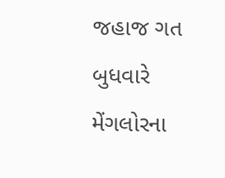જહાજ ગત બુધવારે મેંગલોરના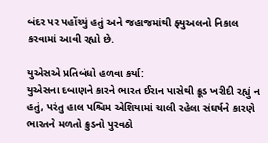બંદર પર પહોંચ્યું હતું અને જહાજમાંથી ફ્યુઅલનો નિકાલ કરવામાં આવી રહ્યો છે.

યુએસએ પ્રતિબંધો હળવા કર્યા:
યુએસના દબાણને કારને ભારત ઈરાન પાસેથી ક્રૂડ ખરીદી રહ્યું ન હતું, પરંતુ હાલ પશ્ચિમ એશિયામાં ચાલી રહેલા સંઘર્ષને કારણે ભારતને મળતો ક્રુડનો પુરવઠો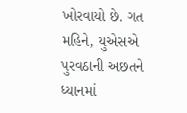ખોરવાયો છે. ગત મહિને, યુએસએ પુરવઠાની અછતને ધ્યાનમાં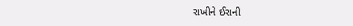રાખીને ઈરાની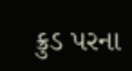ક્રુડ પરના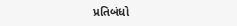પ્રતિબંધો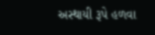અસ્થાયી રૂપે હળવા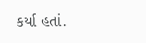કર્યા હતાં.